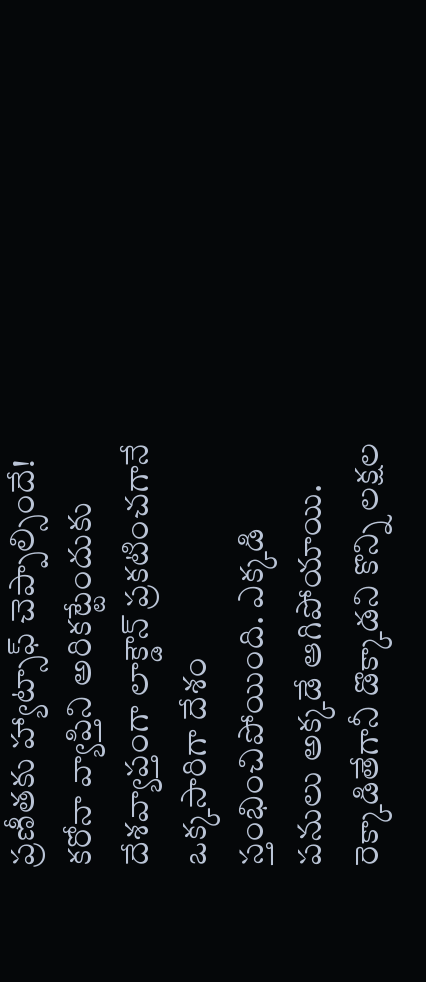ప్రణీతకు హ్యాట్సాఫ్ చెప్పాల్సిందే!
కరోనా వ్యాప్తిని అరికట్టేందుకు దేశవ్యాప్తంగా లాక్డౌన్ ప్రకటించగానే ఒక్కసారిగా దేశం స్తంభించిపోయింది. ఎక్కడి పనులు అక్కడే ఆగిపోయాయి. రెక్కాడితేగానీ డొక్కాడని కొన్ని లక్షల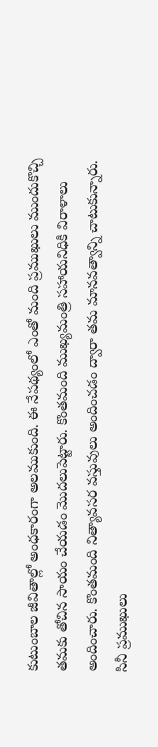కుటుంబాల జీవితాల్లో అంధకారంగా అలముకుంది. ఈ నేపథ్యంలో ఎంతో మంది ప్రముఖులు ముందుకొచ్చి తమకు తోచిన సాయం చేయడం మొదలుపెట్టారు. కొంతమంది ముఖ్యమంత్రి సహాయనిధికి విరాళాలు అందించారు. కొంతమంది నిత్యావసర వస్తువులు అందించడం ద్వారా తమ మానవత్వాన్ని చాటుకున్నారు. సినీ ప్రముఖులు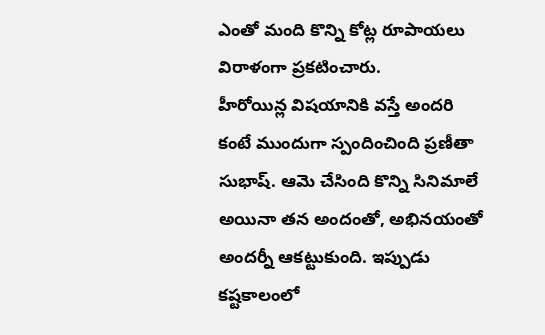ఎంతో మంది కొన్ని కోట్ల రూపాయలు విరాళంగా ప్రకటించారు.
హీరోయిన్ల విషయానికి వస్తే అందరి కంటే ముందుగా స్పందించింది ప్రణీతా సుభాష్. ఆమె చేసింది కొన్ని సినిమాలే అయినా తన అందంతో, అభినయంతో అందర్నీ ఆకట్టుకుంది. ఇప్పుడు కష్టకాలంలో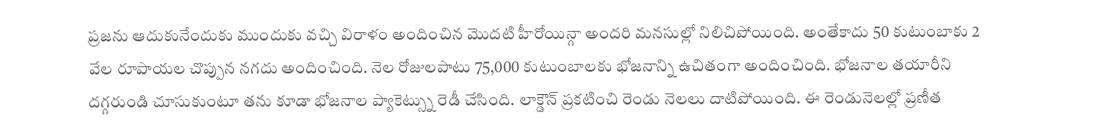ప్రజను ఆదుకునేందుకు ముందుకు వచ్చి విరాళం అందించిన మొదటి హీరోయిన్గా అందరి మనసుల్లో నిలిచిపోయింది. అంతేకాదు 50 కుటుంబాకు 2 వేల రూపాయల చొప్పున నగదు అందించింది. నెల రోజులపాటు 75,000 కుటుంబాలకు భోజనాన్ని ఉచితంగా అందించింది. భోజనాల తయారీని దగ్గరుండి చూసుకుంటూ తను కూడా భోజనాల ప్యాకెట్స్ను రెడీ చేసింది. లాక్డౌన్ ప్రకటించి రెండు నెలలు దాటిపోయింది. ఈ రెండునెలల్లో ప్రణీత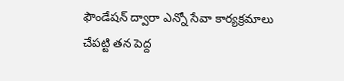ఫౌండేషన్ ద్వారా ఎన్నో సేవా కార్యక్రమాలు చేపట్టి తన పెద్ద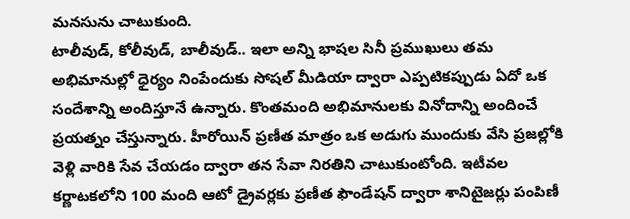మనసును చాటుకుంది.
టాలీవుడ్, కోలీవుడ్, బాలీవుడ్.. ఇలా అన్ని భాషల సినీ ప్రముఖులు తమ అభిమానుల్లో ధైర్యం నింపేందుకు సోషల్ మీడియా ద్వారా ఎప్పటికప్పుడు ఏదో ఒక సందేశాన్ని అందిస్తూనే ఉన్నారు. కొంతమంది అభిమానులకు వినోదాన్ని అందించే ప్రయత్నం చేస్తున్నారు. హీరోయిన్ ప్రణీత మాత్రం ఒక అడుగు ముందుకు వేసి ప్రజల్లోకి వెళ్లి వారికి సేవ చేయడం ద్వారా తన సేవా నిరతిని చాటుకుంటోంది. ఇటీవల కర్ణాటకలోని 100 మంది ఆటో డ్రైవర్లకు ప్రణీత ఫౌండేషన్ ద్వారా శానిటైజర్లు పంపిణీ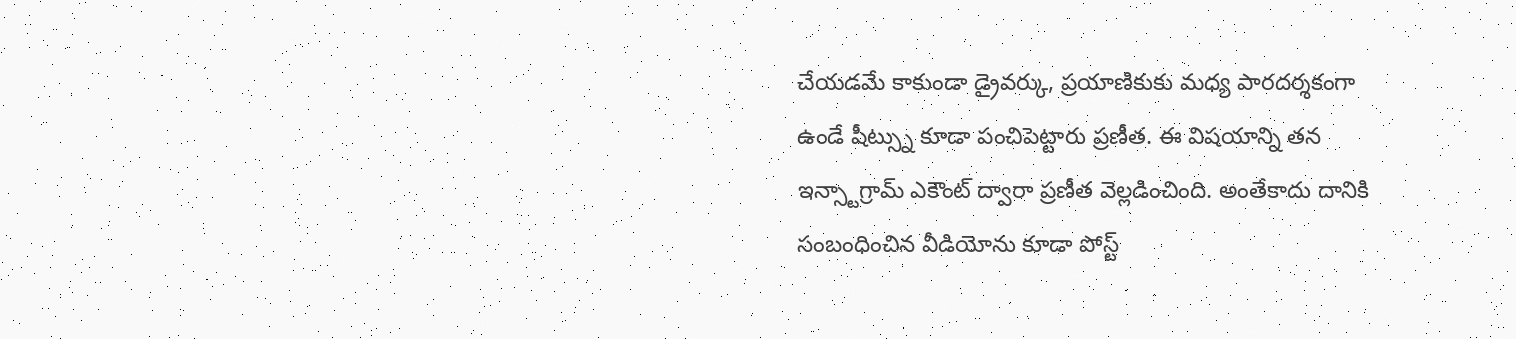చేయడమే కాకుండా డ్రైవర్కు, ప్రయాణికుకు మధ్య పారదర్శకంగా ఉండే షీట్స్ను కూడా పంచిపెట్టారు ప్రణీత. ఈ విషయాన్ని తన ఇన్స్టాగ్రామ్ ఎకౌంట్ ద్వారా ప్రణీత వెల్లడించింది. అంతేకాదు దానికి సంబంధించిన వీడియోను కూడా పోస్ట్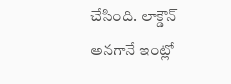చేసింది. లాక్డౌన్ అనగానే ఇంట్లో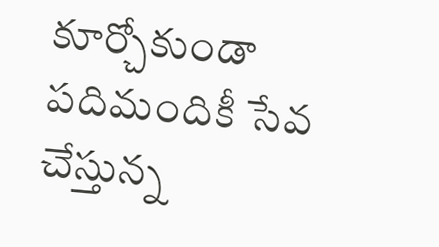కూర్చోకుండా పదిమందికీ సేవ చేస్తున్న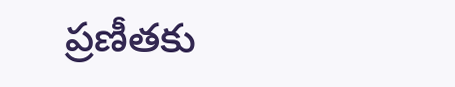ప్రణీతకు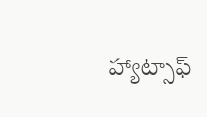హ్యాట్సాఫ్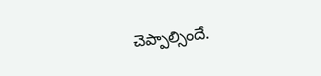చెప్పాల్సిందే.